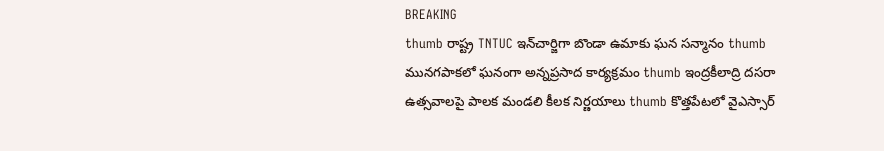BREAKING
thumb రాష్ట్ర TNTUC ఇన్‌చార్జిగా బొండా ఉమాకు ఘన సన్మానం thumb మునగపాకలో ఘనంగా అన్నప్రసాద కార్యక్రమం thumb ఇంద్రకీలాద్రి దసరా ఉత్సవాలపై పాలక మండలి కీలక నిర్ణయాలు thumb కొత్తపేటలో వైఎస్సార్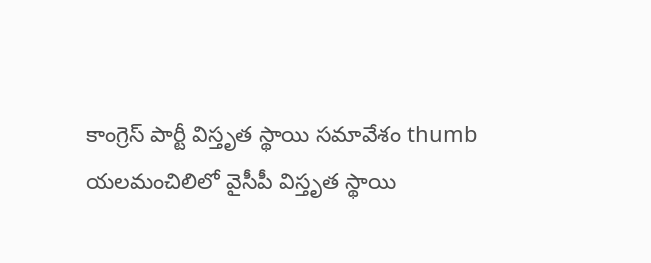కాంగ్రెస్ పార్టీ విస్తృత స్థాయి సమావేశం thumb యలమంచిలిలో వైసీపీ విస్తృత స్థాయి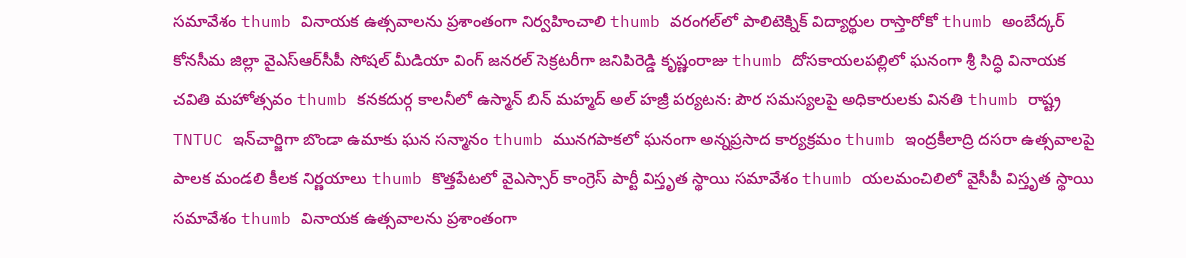సమావేశం thumb వినాయక ఉత్సవాలను ప్రశాంతంగా నిర్వహించాలి thumb వరంగల్‌లో పాలిటెక్నిక్ విద్యార్థుల రాస్తారోకో thumb అంబేద్కర్ కోనసీమ జిల్లా వైఎస్ఆర్‌సీపీ సోషల్ మీడియా వింగ్ జనరల్ సెక్రటరీగా జనిపిరెడ్డి కృష్ణంరాజు thumb దోసకాయలపల్లిలో ఘనంగా శ్రీ సిద్ధి వినాయక చవితి మహోత్సవం thumb కనకదుర్గ కాలనీలో ఉస్మాన్ బిన్ మహ్మద్ అల్ హజ్రీ పర్యటన: పౌర సమస్యలపై అధికారులకు వినతి thumb రాష్ట్ర TNTUC ఇన్‌చార్జిగా బొండా ఉమాకు ఘన సన్మానం thumb మునగపాకలో ఘనంగా అన్నప్రసాద కార్యక్రమం thumb ఇంద్రకీలాద్రి దసరా ఉత్సవాలపై పాలక మండలి కీలక నిర్ణయాలు thumb కొత్తపేటలో వైఎస్సార్ కాంగ్రెస్ పార్టీ విస్తృత స్థాయి సమావేశం thumb యలమంచిలిలో వైసీపీ విస్తృత స్థాయి సమావేశం thumb వినాయక ఉత్సవాలను ప్రశాంతంగా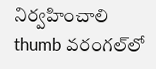నిర్వహించాలి thumb వరంగల్‌లో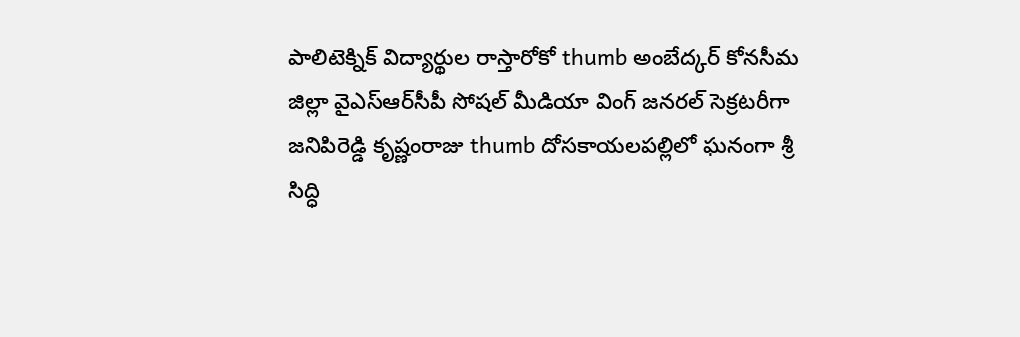పాలిటెక్నిక్ విద్యార్థుల రాస్తారోకో thumb అంబేద్కర్ కోనసీమ జిల్లా వైఎస్ఆర్‌సీపీ సోషల్ మీడియా వింగ్ జనరల్ సెక్రటరీగా జనిపిరెడ్డి కృష్ణంరాజు thumb దోసకాయలపల్లిలో ఘనంగా శ్రీ సిద్ధి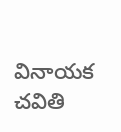వినాయక చవితి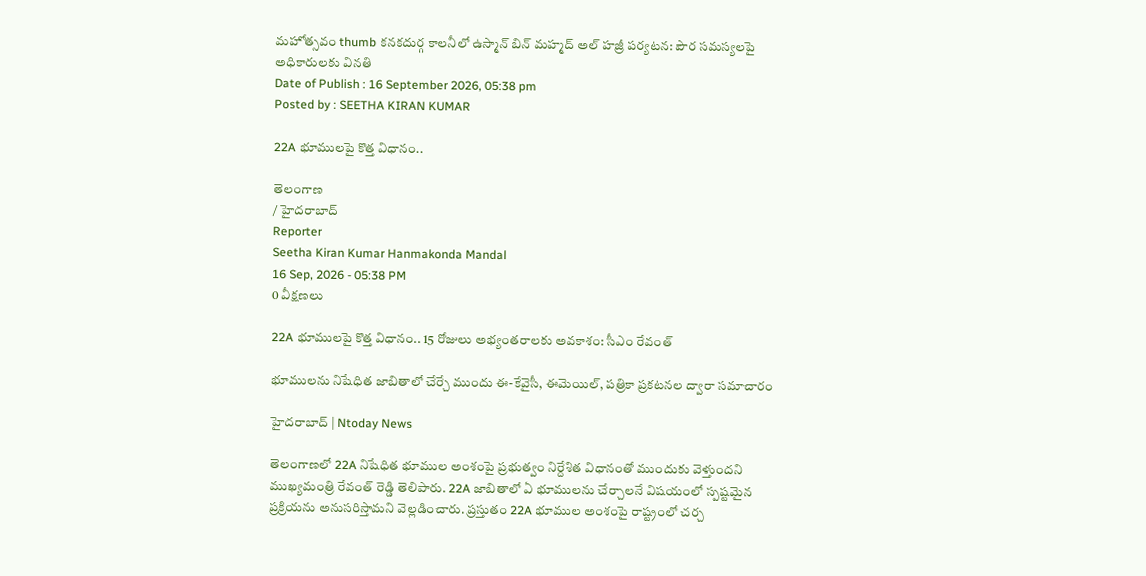మహోత్సవం thumb కనకదుర్గ కాలనీలో ఉస్మాన్ బిన్ మహ్మద్ అల్ హజ్రీ పర్యటన: పౌర సమస్యలపై అధికారులకు వినతి
Date of Publish : 16 September 2026, 05:38 pm
Posted by : SEETHA KIRAN KUMAR

22A భూములపై కొత్త విధానం..

తెలంగాణ
/ హైదరాబాద్
Reporter
Seetha Kiran Kumar Hanmakonda Mandal
16 Sep, 2026 - 05:38 PM
0 వీక్షణలు

22A భూములపై కొత్త విధానం.. 15 రోజులు అభ్యంతరాలకు అవకాశం: సీఎం రేవంత్

భూములను నిషేధిత జాబితాలో చేర్చే ముందు ఈ-కేవైసీ, ఈమెయిల్, పత్రికా ప్రకటనల ద్వారా సమాచారం

హైదరాబాద్ | Ntoday News

తెలంగాణలో 22A నిషేధిత భూముల అంశంపై ప్రభుత్వం నిర్దేశిత విధానంతో ముందుకు వెళ్తుందని ముఖ్యమంత్రి రేవంత్ రెడ్డి తెలిపారు. 22A జాబితాలో ఏ భూములను చేర్చాలనే విషయంలో స్పష్టమైన ప్రక్రియను అనుసరిస్తామని వెల్లడించారు. ప్రస్తుతం 22A భూముల అంశంపై రాష్ట్రంలో చర్చ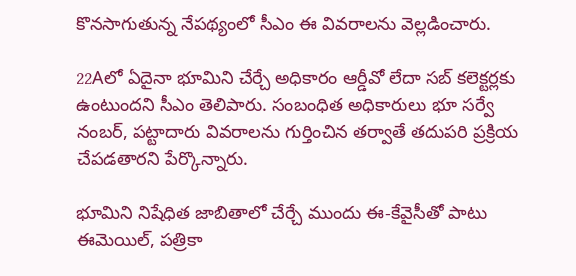కొనసాగుతున్న నేపథ్యంలో సీఎం ఈ వివరాలను వెల్లడించారు.

22Aలో ఏదైనా భూమిని చేర్చే అధికారం ఆర్డీవో లేదా సబ్‌ కలెక్టర్లకు ఉంటుందని సీఎం తెలిపారు. సంబంధిత అధికారులు భూ సర్వే నంబర్, పట్టాదారు వివరాలను గుర్తించిన తర్వాతే తదుపరి ప్రక్రియ చేపడతారని పేర్కొన్నారు.

భూమిని నిషేధిత జాబితాలో చేర్చే ముందు ఈ-కేవైసీతో పాటు ఈమెయిల్, పత్రికా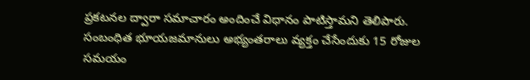ప్రకటనల ద్వారా సమాచారం అందించే విధానం పాటిస్తామని తెలిపారు. సంబంధిత భూయజమానులు అభ్యంతరాలు వ్యక్తం చేసేందుకు 15 రోజుల సమయం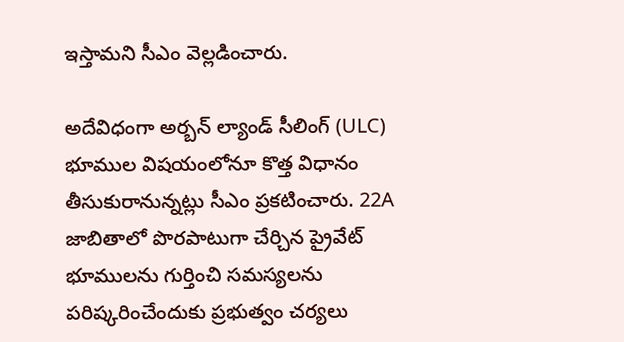ఇస్తామని సీఎం వెల్లడించారు.

అదేవిధంగా అర్బన్ ల్యాండ్ సీలింగ్ (ULC) భూముల విషయంలోనూ కొత్త విధానం తీసుకురానున్నట్లు సీఎం ప్రకటించారు. 22A జాబితాలో పొరపాటుగా చేర్చిన ప్రైవేట్ భూములను గుర్తించి సమస్యలను పరిష్కరించేందుకు ప్రభుత్వం చర్యలు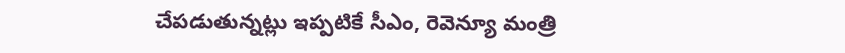చేపడుతున్నట్లు ఇప్పటికే సీఎం, రెవెన్యూ మంత్రి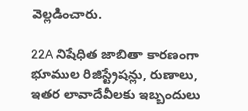వెల్లడించారు.

22A నిషేధిత జాబితా కారణంగా భూముల రిజిస్ట్రేషన్లు, రుణాలు, ఇతర లావాదేవీలకు ఇబ్బందులు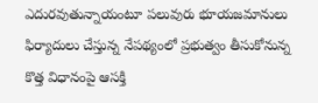ఎదురవుతున్నాయంటూ పలువురు భూయజమానులు ఫిర్యాదులు చేస్తున్న నేపథ్యంలో ప్రభుత్వం తీసుకోనున్న కొత్త విధానంపై ఆసక్తి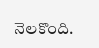నెలకొంది.